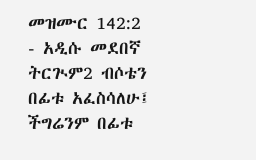መዝሙር 142:2 - አዲሱ መደበኛ ትርጒም2 ብሶቴን በፊቱ አፈስሳለሁ፤ ችግሬንም በፊቱ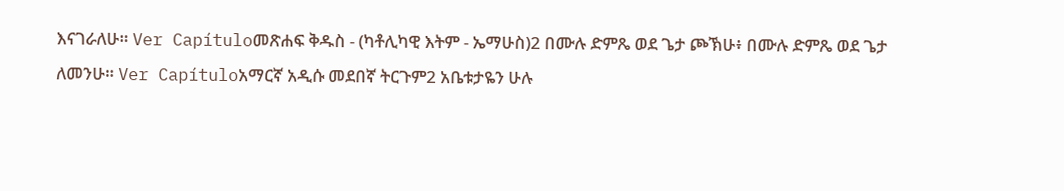እናገራለሁ። Ver Capítuloመጽሐፍ ቅዱስ - (ካቶሊካዊ እትም - ኤማሁስ)2 በሙሉ ድምጼ ወደ ጌታ ጮኽሁ፥ በሙሉ ድምጼ ወደ ጌታ ለመንሁ። Ver Capítuloአማርኛ አዲሱ መደበኛ ትርጉም2 አቤቱታዬን ሁሉ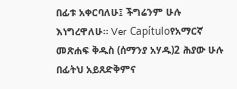በፊቱ አቀርባለሁ፤ ችግሬንም ሁሉ እነግረዋለሁ። Ver Capítuloየአማርኛ መጽሐፍ ቅዱስ (ሰማንያ አሃዱ)2 ሕያው ሁሉ በፊትህ አይጸድቅምና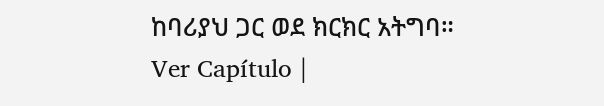ከባሪያህ ጋር ወደ ክርክር አትግባ። Ver Capítulo |